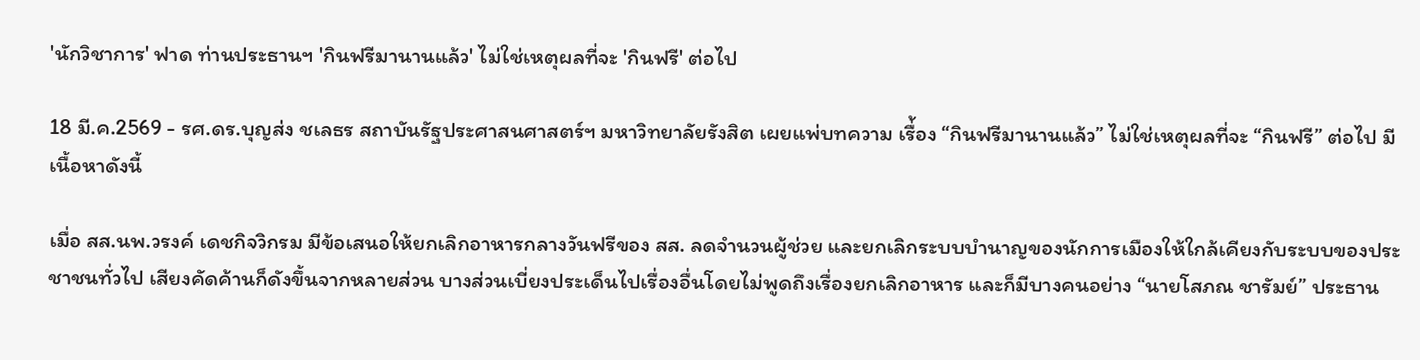'นักวิชาการ' ฟาด ท่านประธานฯ 'กินฟรีมานานแล้ว' ไม่ใช่เหตุผลที่จะ 'กินฟรี' ต่อไป

18 มี.ค.2569 - รศ.ดร.บุญส่ง ชเลธร สถาบันรัฐประศาสนศาสตร์ฯ มหาวิทยาลัยรังสิต เผยแพ่บทความ เรื่้อง “กินฟรีมานานแล้ว” ไม่ใช่เหตุผลที่จะ “กินฟรี” ต่อไป มีเนื้อหาดังนี้

เมื่อ สส.นพ.วรงค์ เดชกิจวิกรม มีข้อเสนอให้ยกเลิกอาหารกลางวันฟรีของ สส. ลดจำนวนผู้ช่วย และยกเลิกระบบบำนาญของนักการเมืองให้ใกล้เคียงกับระบบของประชาชนทั่วไป เสียงคัดค้านก็ดังขึ้นจากหลายส่วน บางส่วนเบี่ยงประเด็นไปเรื่องอื่นโดยไม่พูดถึงเรื่องยกเลิกอาหาร และก็มีบางคนอย่าง “นายโสภณ ชารัมย์” ประธาน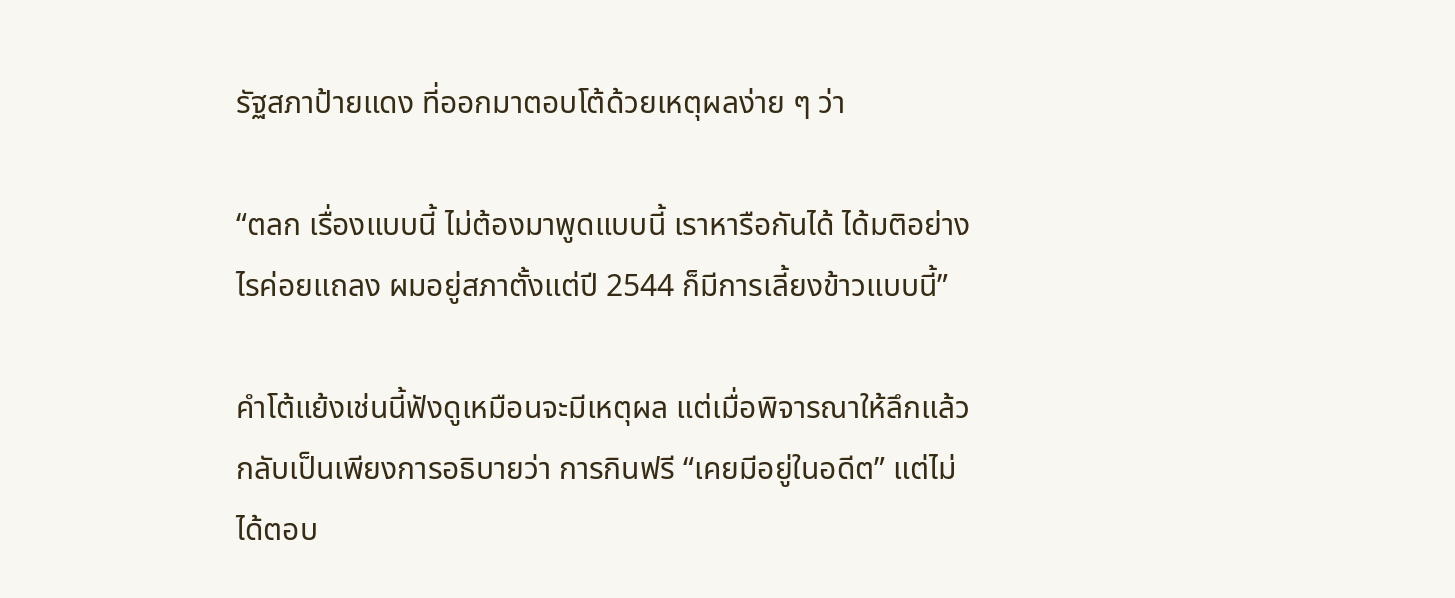รัฐสภาป้ายแดง ที่ออกมาตอบโต้ด้วยเหตุผลง่าย ๆ ว่า

“ตลก เรื่องแบบนี้ ไม่ต้องมาพูดแบบนี้ เราหารือกันได้ ได้มติอย่างไรค่อยแถลง ผมอยู่สภาตั้งแต่ปี 2544 ก็มีการเลี้ยงข้าวแบบนี้”

คำโต้แย้งเช่นนี้ฟังดูเหมือนจะมีเหตุผล แต่เมื่อพิจารณาให้ลึกแล้ว กลับเป็นเพียงการอธิบายว่า การกินฟรี “เคยมีอยู่ในอดีต” แต่ไม่ได้ตอบ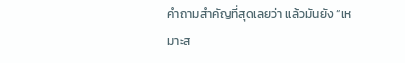คำถามสำคัญที่สุดเลยว่า แล้วมันยัง “เหมาะส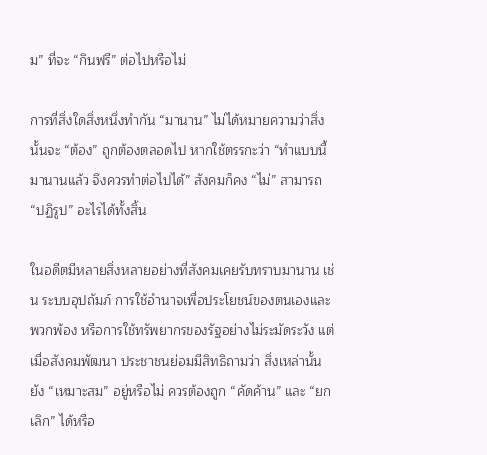ม” ที่จะ “กินฟรี” ต่อไปหรือไม่

การที่สิ่งใดสิ่งหนึ่งทำกัน “มานาน” ไม่ได้หมายความว่าสิ่งนั้นจะ “ต้อง” ถูกต้องตลอดไป หากใช้ตรรกะว่า “ทำแบบนี้มานานแล้ว จึงควรทำต่อไปได้” สังคมก็คง “ไม่” สามารถ “ปฏิรูป” อะไรได้ทั้งสิ้น

ในอดีตมีหลายสิ่งหลายอย่างที่สังคมเคยรับทราบมานาน เช่น ระบบอุปถัมภ์ การใช้อำนาจเพื่อประโยชน์ของตนเองและพวกพ้อง หรือการใช้ทรัพยากรของรัฐอย่างไม่ระมัดระวัง แต่เมื่อสังคมพัฒนา ประชาชนย่อมมีสิทธิถามว่า สิ่งเหล่านั้นยัง “เหมาะสม” อยู่หรือไม่ ควรต้องถูก “คัดค้าน” และ “ยกเลิก” ได้หรือ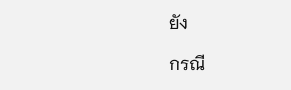ยัง

กรณี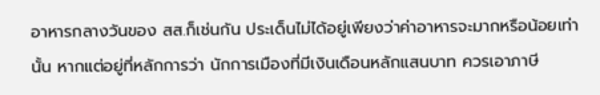อาหารกลางวันของ สส.ก็เช่นกัน ประเด็นไม่ได้อยู่เพียงว่าค่าอาหารจะมากหรือน้อยเท่านั้น หากแต่อยู่ที่หลักการว่า นักการเมืองที่มีเงินเดือนหลักแสนบาท ควรเอาภาษี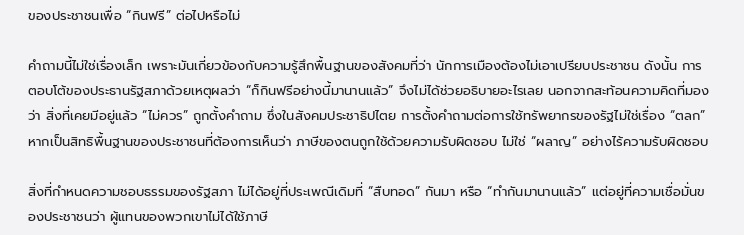ของประชาชนเพื่อ “กินฟรี” ต่อไปหรือไม่

คำถามนี้ไม่ใช่เรื่องเล็ก เพราะมันเกี่ยวข้องกับความรู้สึกพื้นฐานของสังคมที่ว่า นักการเมืองต้องไม่เอาเปรียบประชาชน ดังนั้น การตอบโต้ของประธานรัฐสภาด้วยเหตุผลว่า “ก็กินฟรีอย่างนี้มานานแล้ว” จึงไม่ได้ช่วยอธิบายอะไรเลย นอกจากสะท้อนความคิดที่มองว่า สิ่งที่เคยมีอยู่แล้ว “ไม่ควร” ถูกตั้งคำถาม ซึ่งในสังคมประชาธิปไตย การตั้งคำถามต่อการใช้ทรัพยากรของรัฐไม่ใช่เรื่อง “ตลก” หากเป็นสิทธิพื้นฐานของประชาชนที่ต้องการเห็นว่า ภาษีของตนถูกใช้ด้วยความรับผิดชอบ ไม่ใช่ “ผลาญ” อย่างไร้ความรับผิดชอบ

สิ่งที่กำหนดความชอบธรรมของรัฐสภา ไม่ได้อยู่ที่ประเพณีเดิมที่ “สืบทอด” กันมา หรือ “ทำกันมานานแล้ว” แต่อยู่ที่ความเชื่อมั่นของประชาชนว่า ผู้แทนของพวกเขาไม่ได้ใช้ภาษี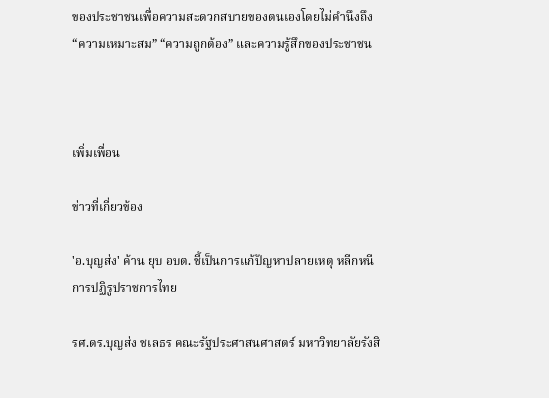ของประชาชนเพื่อความสะดวกสบายของตนเองโดยไม่คำนึงถึง “ความเหมาะสม” “ความถูกต้อง” และความรู้สึกของประชาชน



เพิ่มเพื่อน

ข่าวที่เกี่ยวข้อง

'อ.บุญส่ง' ค้าน ยุบ อบต. ชี้เป็นการแก้ปัญหาปลายเหตุ หลีกหนีการปฏิรูปราชการไทย

รศ.ดร.บุญส่ง ชเลธร คณะรัฐประศาสนศาสตร์ มหาวิทยาลัยรังสิ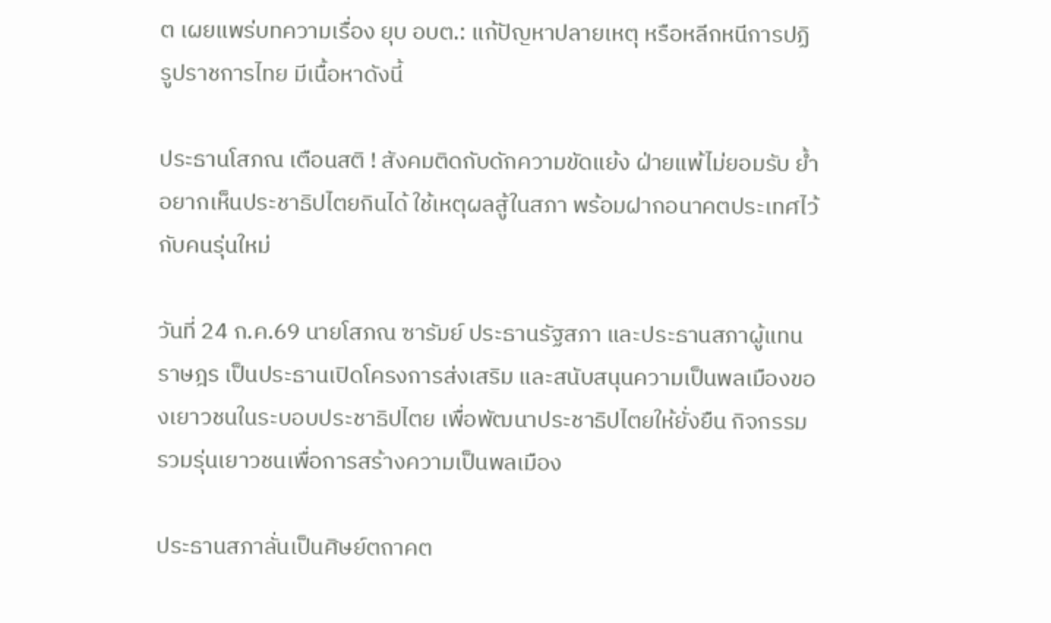ต เผยแพร่บทความเรื่อง ยุบ อบต.: แก้ปัญหาปลายเหตุ หรือหลีกหนีการปฏิรูปราชการไทย มีเนื้อหาดังนี้

ประธานโสภณ เตือนสติ ! สังคมติดกับดักความขัดแย้ง ฝ่ายแพ้ไม่ยอมรับ ย้ำอยากเห็นประชาธิปไตยกินได้ ใช้เหตุผลสู้ในสภา พร้อมฝากอนาคตประเทศไว้กับคนรุ่นใหม่

วันที่ 24 ก.ค.69 นายโสภณ ซารัมย์ ประธานรัฐสภา และประธานสภาผู้แทนราษฎร เป็นประธานเปิดโครงการส่งเสริม และสนับสนุนความเป็นพลเมืองของเยาวชนในระบอบประชาธิปไตย เพื่อพัฒนาประชาธิปไตยให้ยั่งยืน กิจกรรมรวมรุ่นเยาวชนเพื่อการสร้างความเป็นพลเมือง

ประธานสภาลั่นเป็นศิษย์ตถาคต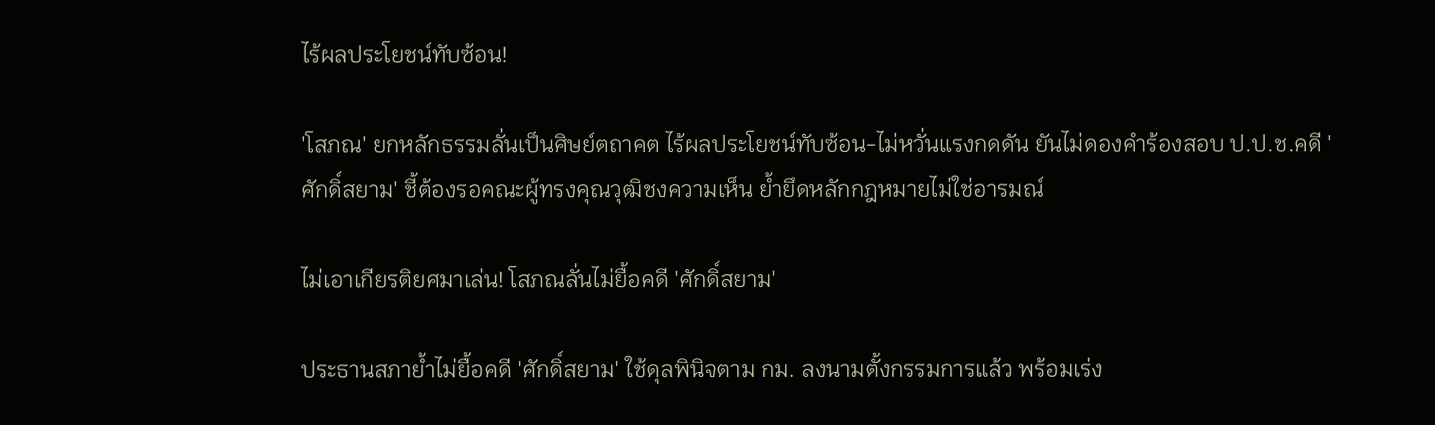ไร้ผลประโยชน์ทับซ้อน!

'โสภณ' ยกหลักธรรมลั่นเป็นศิษย์ตถาคต ไร้ผลประโยชน์ทับซ้อน-ไม่หวั่นแรงกดดัน ยันไม่ดองคำร้องสอบ ป.ป.ช.คดี 'ศักดิ์สยาม' ชี้ต้องรอคณะผู้ทรงคุณวุฒิชงความเห็น ย้ำยึดหลักกฎหมายไม่ใช่อารมณ์

ไม่เอาเกียรติยศมาเล่น! โสภณลั่นไม่ยื้อคดี 'ศักดิ์สยาม'

ประธานสภาย้ำไม่ยื้อคดี 'ศักดิ์สยาม' ใช้ดุลพินิจตาม กม. ลงนามตั้งกรรมการแล้ว พร้อมเร่ง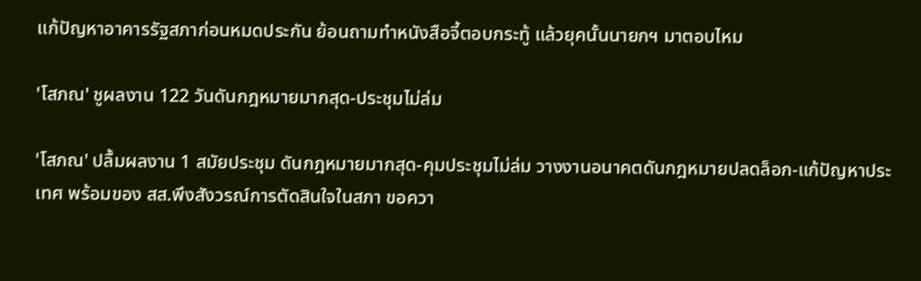แก้ปัญหาอาคารรัฐสภาก่อนหมดประกัน ย้อนถามทำหนังสือจี้ตอบกระทู้ แล้วยุคนั้นนายกฯ มาตอบไหม

'โสภณ' ชูผลงาน 122 วันดันกฎหมายมากสุด-ประชุมไม่ล่ม

'โสภณ' ปลื้มผลงาน 1 สมัยประชุม ดันกฎหมายมากสุด-คุมประชุมไม่ล่ม วางงานอนาคตดันกฎหมายปลดล็อก-แก้ปัญหาประเทศ พร้อมของ สส.พึงสังวรณ์การตัดสินใจในสภา ขอควา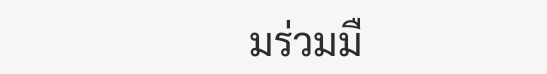มร่วมมื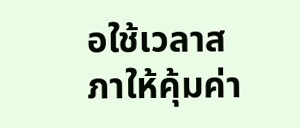อใช้เวลาสภาให้คุ้มค่า